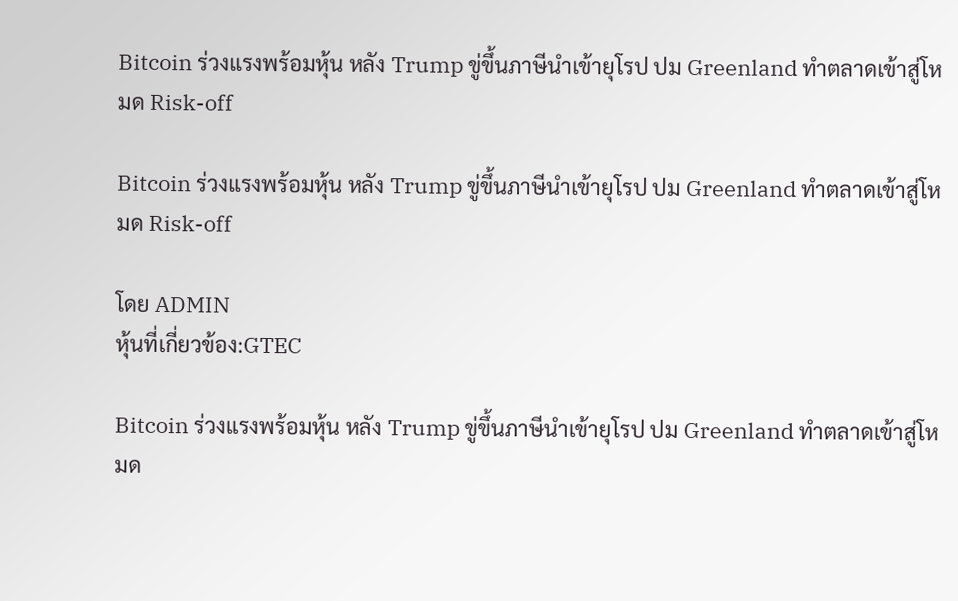Bitcoin ร่วงแรงพร้อมหุ้น หลัง Trump ขู่ขึ้นภาษีนำเข้ายุโรป ปม Greenland ทำตลาดเข้าสู่โหมด Risk-off

Bitcoin ร่วงแรงพร้อมหุ้น หลัง Trump ขู่ขึ้นภาษีนำเข้ายุโรป ปม Greenland ทำตลาดเข้าสู่โหมด Risk-off

โดย ADMIN
หุ้นที่เกี่ยวข้อง:GTEC

Bitcoin ร่วงแรงพร้อมหุ้น หลัง Trump ขู่ขึ้นภาษีนำเข้ายุโรป ปม Greenland ทำตลาดเข้าสู่โหมด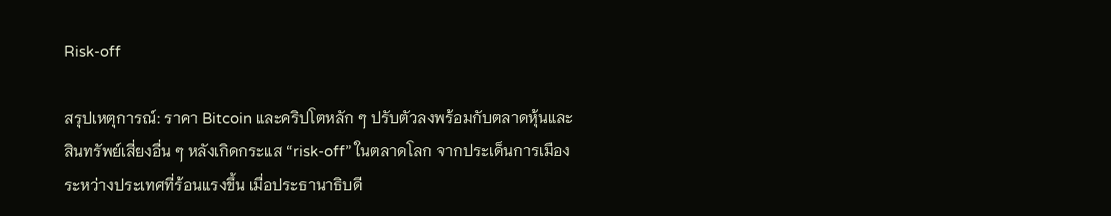Risk-off

สรุปเหตุการณ์: ราคา Bitcoin และคริปโตหลัก ๆ ปรับตัวลงพร้อมกับตลาดหุ้นและสินทรัพย์เสี่ยงอื่น ๆ หลังเกิดกระแส “risk-off” ในตลาดโลก จากประเด็นการเมืองระหว่างประเทศที่ร้อนแรงขึ้น เมื่อประธานาธิบดี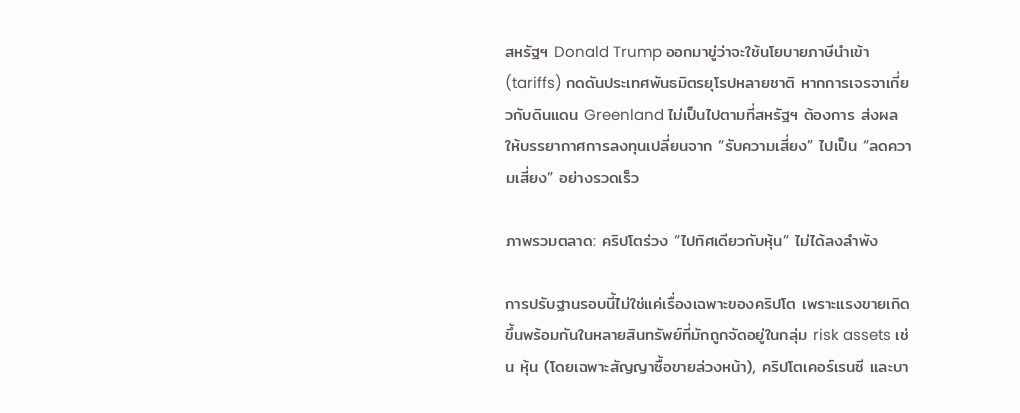สหรัฐฯ Donald Trump ออกมาขู่ว่าจะใช้นโยบายภาษีนำเข้า (tariffs) กดดันประเทศพันธมิตรยุโรปหลายชาติ หากการเจรจาเกี่ยวกับดินแดน Greenland ไม่เป็นไปตามที่สหรัฐฯ ต้องการ ส่งผลให้บรรยากาศการลงทุนเปลี่ยนจาก “รับความเสี่ยง” ไปเป็น “ลดความเสี่ยง” อย่างรวดเร็ว

ภาพรวมตลาด: คริปโตร่วง “ไปทิศเดียวกับหุ้น” ไม่ได้ลงลำพัง

การปรับฐานรอบนี้ไม่ใช่แค่เรื่องเฉพาะของคริปโต เพราะแรงขายเกิดขึ้นพร้อมกันในหลายสินทรัพย์ที่มักถูกจัดอยู่ในกลุ่ม risk assets เช่น หุ้น (โดยเฉพาะสัญญาซื้อขายล่วงหน้า), คริปโตเคอร์เรนซี และบา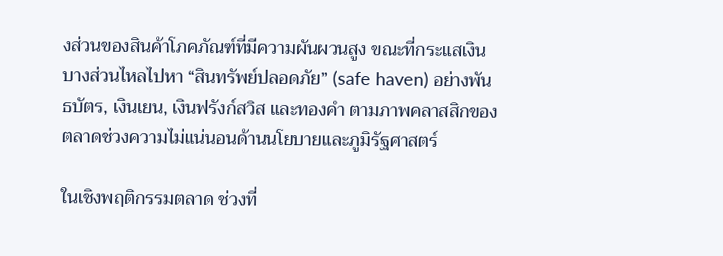งส่วนของสินค้าโภคภัณฑ์ที่มีความผันผวนสูง ขณะที่กระแสเงินบางส่วนไหลไปหา “สินทรัพย์ปลอดภัย” (safe haven) อย่างพันธบัตร, เงินเยน, เงินฟรังก์สวิส และทองคำ ตามภาพคลาสสิกของตลาดช่วงความไม่แน่นอนด้านนโยบายและภูมิรัฐศาสตร์

ในเชิงพฤติกรรมตลาด ช่วงที่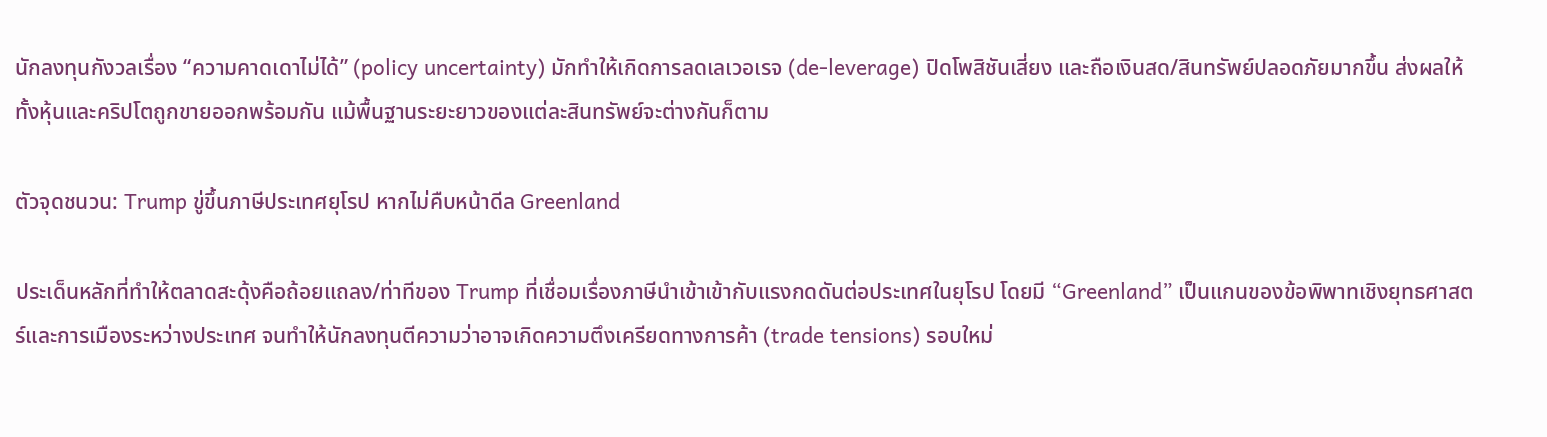นักลงทุนกังวลเรื่อง “ความคาดเดาไม่ได้” (policy uncertainty) มักทำให้เกิดการลดเลเวอเรจ (de-leverage) ปิดโพสิชันเสี่ยง และถือเงินสด/สินทรัพย์ปลอดภัยมากขึ้น ส่งผลให้ทั้งหุ้นและคริปโตถูกขายออกพร้อมกัน แม้พื้นฐานระยะยาวของแต่ละสินทรัพย์จะต่างกันก็ตาม

ตัวจุดชนวน: Trump ขู่ขึ้นภาษีประเทศยุโรป หากไม่คืบหน้าดีล Greenland

ประเด็นหลักที่ทำให้ตลาดสะดุ้งคือถ้อยแถลง/ท่าทีของ Trump ที่เชื่อมเรื่องภาษีนำเข้าเข้ากับแรงกดดันต่อประเทศในยุโรป โดยมี “Greenland” เป็นแกนของข้อพิพาทเชิงยุทธศาสตร์และการเมืองระหว่างประเทศ จนทำให้นักลงทุนตีความว่าอาจเกิดความตึงเครียดทางการค้า (trade tensions) รอบใหม่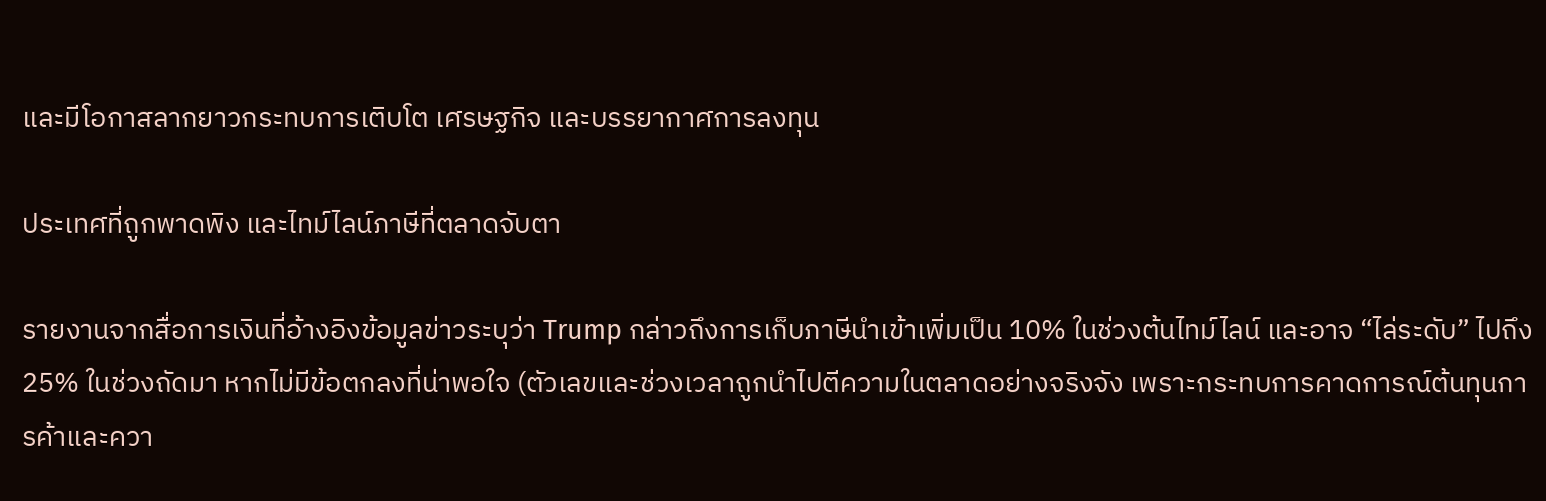และมีโอกาสลากยาวกระทบการเติบโต เศรษฐกิจ และบรรยากาศการลงทุน

ประเทศที่ถูกพาดพิง และไทม์ไลน์ภาษีที่ตลาดจับตา

รายงานจากสื่อการเงินที่อ้างอิงข้อมูลข่าวระบุว่า Trump กล่าวถึงการเก็บภาษีนำเข้าเพิ่มเป็น 10% ในช่วงต้นไทม์ไลน์ และอาจ “ไล่ระดับ” ไปถึง 25% ในช่วงถัดมา หากไม่มีข้อตกลงที่น่าพอใจ (ตัวเลขและช่วงเวลาถูกนำไปตีความในตลาดอย่างจริงจัง เพราะกระทบการคาดการณ์ต้นทุนการค้าและควา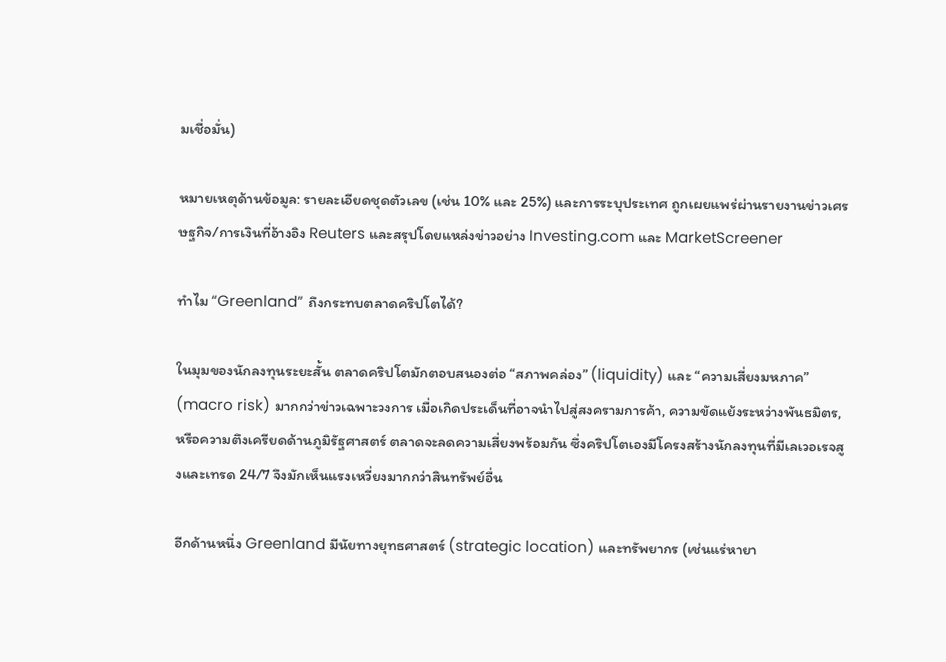มเชื่อมั่น)

หมายเหตุด้านข้อมูล: รายละเอียดชุดตัวเลข (เช่น 10% และ 25%) และการระบุประเทศ ถูกเผยแพร่ผ่านรายงานข่าวเศรษฐกิจ/การเงินที่อ้างอิง Reuters และสรุปโดยแหล่งข่าวอย่าง Investing.com และ MarketScreener

ทำไม “Greenland” ถึงกระทบตลาดคริปโตได้?

ในมุมของนักลงทุนระยะสั้น ตลาดคริปโตมักตอบสนองต่อ “สภาพคล่อง” (liquidity) และ “ความเสี่ยงมหภาค” (macro risk) มากกว่าข่าวเฉพาะวงการ เมื่อเกิดประเด็นที่อาจนำไปสู่สงครามการค้า, ความขัดแย้งระหว่างพันธมิตร, หรือความตึงเครียดด้านภูมิรัฐศาสตร์ ตลาดจะลดความเสี่ยงพร้อมกัน ซึ่งคริปโตเองมีโครงสร้างนักลงทุนที่มีเลเวอเรจสูงและเทรด 24/7 จึงมักเห็นแรงเหวี่ยงมากกว่าสินทรัพย์อื่น

อีกด้านหนึ่ง Greenland มีนัยทางยุทธศาสตร์ (strategic location) และทรัพยากร (เช่นแร่หายา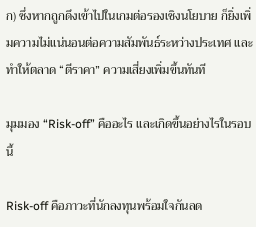ก) ซึ่งหากถูกดึงเข้าไปในเกมต่อรองเชิงนโยบาย ก็ยิ่งเพิ่มความไม่แน่นอนต่อความสัมพันธ์ระหว่างประเทศ และทำให้ตลาด “ตีราคา” ความเสี่ยงเพิ่มขึ้นทันที

มุมมอง “Risk-off” คืออะไร และเกิดขึ้นอย่างไรในรอบนี้

Risk-off คือภาวะที่นักลงทุนพร้อมใจกันลด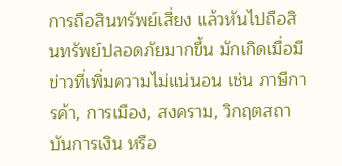การถือสินทรัพย์เสี่ยง แล้วหันไปถือสินทรัพย์ปลอดภัยมากขึ้น มักเกิดเมื่อมีข่าวที่เพิ่มความไม่แน่นอน เช่น ภาษีการค้า, การเมือง, สงคราม, วิกฤตสถาบันการเงิน หรือ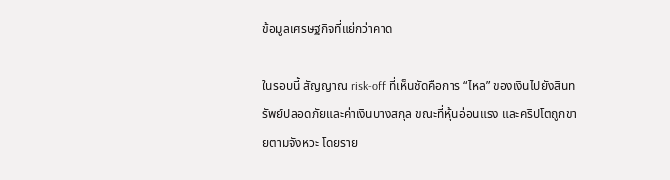ข้อมูลเศรษฐกิจที่แย่กว่าคาด

ในรอบนี้ สัญญาณ risk-off ที่เห็นชัดคือการ “ไหล” ของเงินไปยังสินทรัพย์ปลอดภัยและค่าเงินบางสกุล ขณะที่หุ้นอ่อนแรง และคริปโตถูกขายตามจังหวะ โดยราย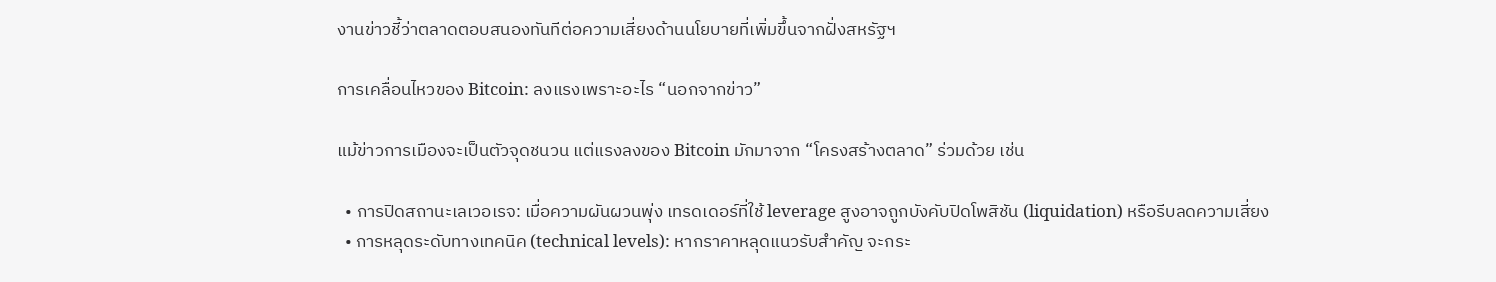งานข่าวชี้ว่าตลาดตอบสนองทันทีต่อความเสี่ยงด้านนโยบายที่เพิ่มขึ้นจากฝั่งสหรัฐฯ

การเคลื่อนไหวของ Bitcoin: ลงแรงเพราะอะไร “นอกจากข่าว”

แม้ข่าวการเมืองจะเป็นตัวจุดชนวน แต่แรงลงของ Bitcoin มักมาจาก “โครงสร้างตลาด” ร่วมด้วย เช่น

  • การปิดสถานะเลเวอเรจ: เมื่อความผันผวนพุ่ง เทรดเดอร์ที่ใช้ leverage สูงอาจถูกบังคับปิดโพสิชัน (liquidation) หรือรีบลดความเสี่ยง
  • การหลุดระดับทางเทคนิค (technical levels): หากราคาหลุดแนวรับสำคัญ จะกระ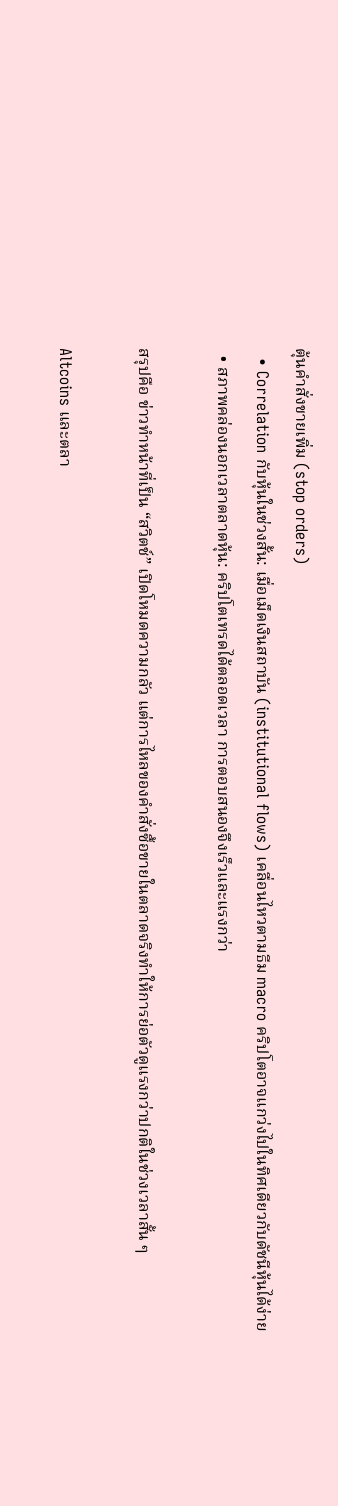ตุ้นคำสั่งขายเพิ่ม (stop orders)
  • Correlation กับหุ้นในช่วงสั้น: เมื่อเม็ดเงินสถาบัน (institutional flows) เคลื่อนไหวตามธีม macro คริปโตอาจแกว่งไปในทิศเดียวกับดัชนีหุ้นได้ง่าย
  • สภาพคล่องนอกเวลาตลาดหุ้น: คริปโตเทรดได้ตลอดเวลา การตอบสนองจึงเร็วและแรงกว่า

สรุปคือ ข่าวทำหน้าที่เป็น “สวิตช์” เปิดโหมดความกลัว แต่การไหลของคำสั่งซื้อขายในตลาดจริงทำให้การย่อตัวดูแรงกว่าปกติในช่วงเวลาสั้น ๆ

Altcoins และตลา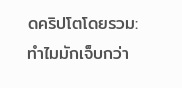ดคริปโตโดยรวม: ทำไมมักเจ็บกว่า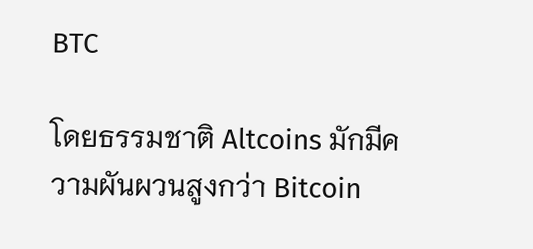BTC

โดยธรรมชาติ Altcoins มักมีความผันผวนสูงกว่า Bitcoin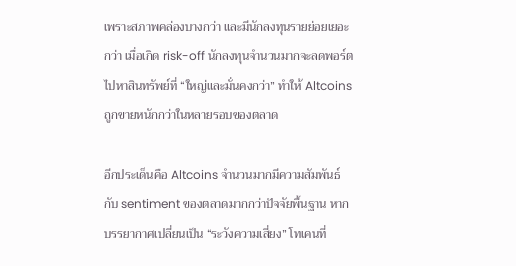เพราะสภาพคล่องบางกว่า และมีนักลงทุนรายย่อยเยอะกว่า เมื่อเกิด risk-off นักลงทุนจำนวนมากจะลดพอร์ตไปหาสินทรัพย์ที่ “ใหญ่และมั่นคงกว่า” ทำให้ Altcoins ถูกขายหนักกว่าในหลายรอบของตลาด

อีกประเด็นคือ Altcoins จำนวนมากมีความสัมพันธ์กับ sentiment ของตลาดมากกว่าปัจจัยพื้นฐาน หากบรรยากาศเปลี่ยนเป็น “ระวังความเสี่ยง” โทเคนที่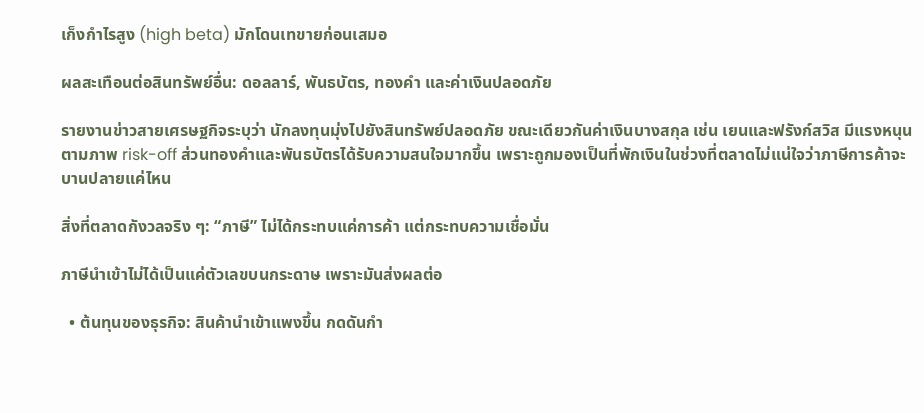เก็งกำไรสูง (high beta) มักโดนเทขายก่อนเสมอ

ผลสะเทือนต่อสินทรัพย์อื่น: ดอลลาร์, พันธบัตร, ทองคำ และค่าเงินปลอดภัย

รายงานข่าวสายเศรษฐกิจระบุว่า นักลงทุนมุ่งไปยังสินทรัพย์ปลอดภัย ขณะเดียวกันค่าเงินบางสกุล เช่น เยนและฟรังก์สวิส มีแรงหนุนตามภาพ risk-off ส่วนทองคำและพันธบัตรได้รับความสนใจมากขึ้น เพราะถูกมองเป็นที่พักเงินในช่วงที่ตลาดไม่แน่ใจว่าภาษีการค้าจะบานปลายแค่ไหน

สิ่งที่ตลาดกังวลจริง ๆ: “ภาษี” ไม่ได้กระทบแค่การค้า แต่กระทบความเชื่อมั่น

ภาษีนำเข้าไม่ได้เป็นแค่ตัวเลขบนกระดาษ เพราะมันส่งผลต่อ

  • ต้นทุนของธุรกิจ: สินค้านำเข้าแพงขึ้น กดดันกำ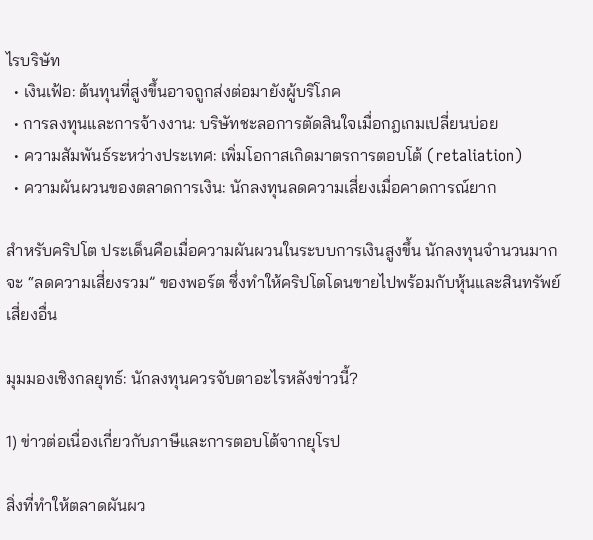ไรบริษัท
  • เงินเฟ้อ: ต้นทุนที่สูงขึ้นอาจถูกส่งต่อมายังผู้บริโภค
  • การลงทุนและการจ้างงาน: บริษัทชะลอการตัดสินใจเมื่อกฎเกมเปลี่ยนบ่อย
  • ความสัมพันธ์ระหว่างประเทศ: เพิ่มโอกาสเกิดมาตรการตอบโต้ (retaliation)
  • ความผันผวนของตลาดการเงิน: นักลงทุนลดความเสี่ยงเมื่อคาดการณ์ยาก

สำหรับคริปโต ประเด็นคือเมื่อความผันผวนในระบบการเงินสูงขึ้น นักลงทุนจำนวนมากจะ “ลดความเสี่ยงรวม” ของพอร์ต ซึ่งทำให้คริปโตโดนขายไปพร้อมกับหุ้นและสินทรัพย์เสี่ยงอื่น

มุมมองเชิงกลยุทธ์: นักลงทุนควรจับตาอะไรหลังข่าวนี้?

1) ข่าวต่อเนื่องเกี่ยวกับภาษีและการตอบโต้จากยุโรป

สิ่งที่ทำให้ตลาดผันผว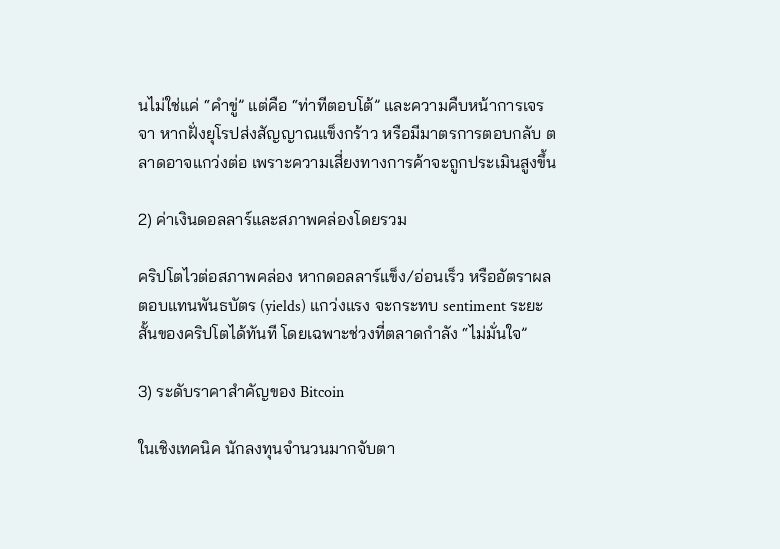นไม่ใช่แค่ “คำขู่” แต่คือ “ท่าทีตอบโต้” และความคืบหน้าการเจรจา หากฝั่งยุโรปส่งสัญญาณแข็งกร้าว หรือมีมาตรการตอบกลับ ตลาดอาจแกว่งต่อ เพราะความเสี่ยงทางการค้าจะถูกประเมินสูงขึ้น

2) ค่าเงินดอลลาร์และสภาพคล่องโดยรวม

คริปโตไวต่อสภาพคล่อง หากดอลลาร์แข็ง/อ่อนเร็ว หรืออัตราผลตอบแทนพันธบัตร (yields) แกว่งแรง จะกระทบ sentiment ระยะสั้นของคริปโตได้ทันที โดยเฉพาะช่วงที่ตลาดกำลัง “ไม่มั่นใจ”

3) ระดับราคาสำคัญของ Bitcoin

ในเชิงเทคนิค นักลงทุนจำนวนมากจับตา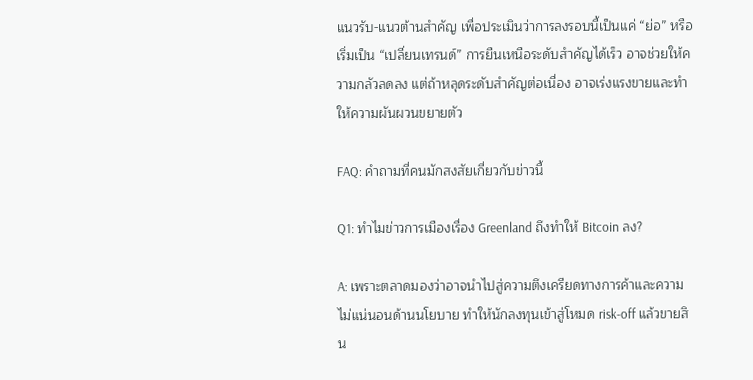แนวรับ-แนวต้านสำคัญ เพื่อประเมินว่าการลงรอบนี้เป็นแค่ “ย่อ” หรือเริ่มเป็น “เปลี่ยนเทรนด์” การยืนเหนือระดับสำคัญได้เร็ว อาจช่วยให้ความกลัวลดลง แต่ถ้าหลุดระดับสำคัญต่อเนื่อง อาจเร่งแรงขายและทำให้ความผันผวนขยายตัว

FAQ: คำถามที่คนมักสงสัยเกี่ยวกับข่าวนี้

Q1: ทำไมข่าวการเมืองเรื่อง Greenland ถึงทำให้ Bitcoin ลง?

A: เพราะตลาดมองว่าอาจนำไปสู่ความตึงเครียดทางการค้าและความไม่แน่นอนด้านนโยบาย ทำให้นักลงทุนเข้าสู่โหมด risk-off แล้วขายสิน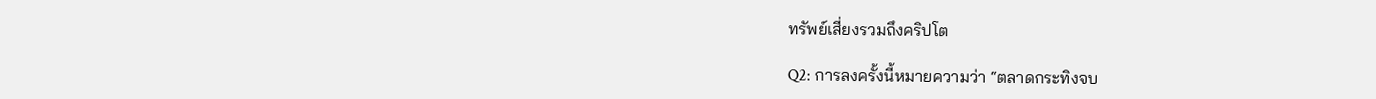ทรัพย์เสี่ยงรวมถึงคริปโต

Q2: การลงครั้งนี้หมายความว่า “ตลาดกระทิงจบ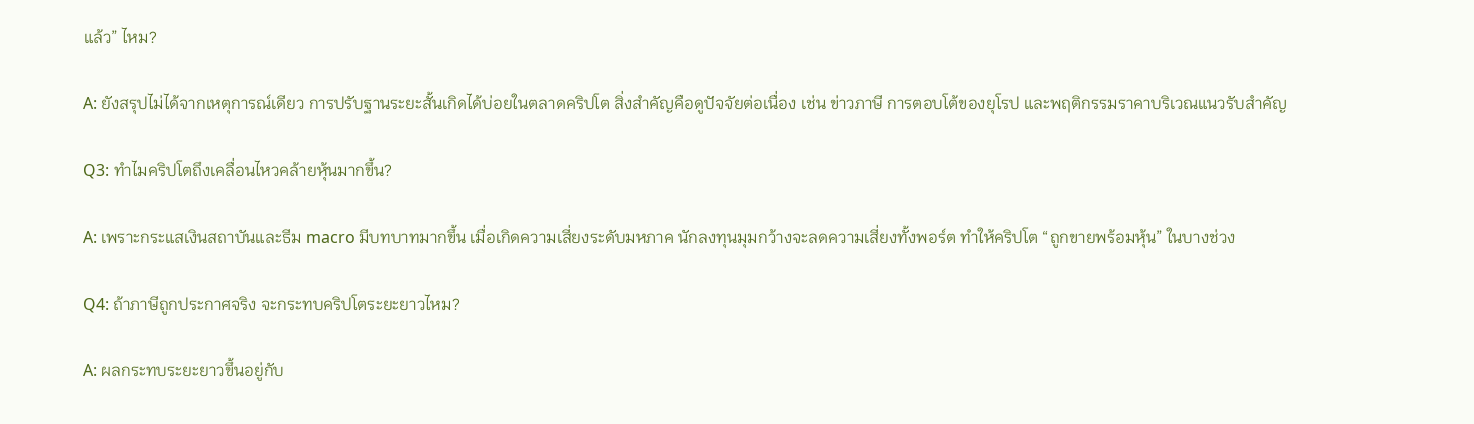แล้ว” ไหม?

A: ยังสรุปไม่ได้จากเหตุการณ์เดียว การปรับฐานระยะสั้นเกิดได้บ่อยในตลาดคริปโต สิ่งสำคัญคือดูปัจจัยต่อเนื่อง เช่น ข่าวภาษี การตอบโต้ของยุโรป และพฤติกรรมราคาบริเวณแนวรับสำคัญ

Q3: ทำไมคริปโตถึงเคลื่อนไหวคล้ายหุ้นมากขึ้น?

A: เพราะกระแสเงินสถาบันและธีม macro มีบทบาทมากขึ้น เมื่อเกิดความเสี่ยงระดับมหภาค นักลงทุนมุมกว้างจะลดความเสี่ยงทั้งพอร์ต ทำให้คริปโต “ถูกขายพร้อมหุ้น” ในบางช่วง

Q4: ถ้าภาษีถูกประกาศจริง จะกระทบคริปโตระยะยาวไหม?

A: ผลกระทบระยะยาวขึ้นอยู่กับ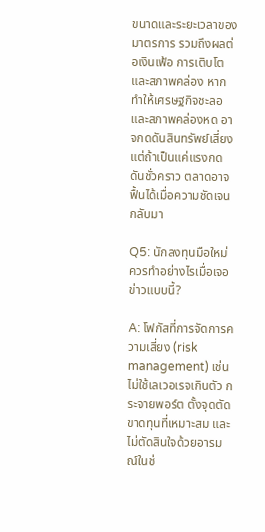ขนาดและระยะเวลาของมาตรการ รวมถึงผลต่อเงินเฟ้อ การเติบโต และสภาพคล่อง หากทำให้เศรษฐกิจชะลอและสภาพคล่องหด อาจกดดันสินทรัพย์เสี่ยง แต่ถ้าเป็นแค่แรงกดดันชั่วคราว ตลาดอาจฟื้นได้เมื่อความชัดเจนกลับมา

Q5: นักลงทุนมือใหม่ควรทำอย่างไรเมื่อเจอข่าวแบบนี้?

A: โฟกัสที่การจัดการความเสี่ยง (risk management) เช่น ไม่ใช้เลเวอเรจเกินตัว กระจายพอร์ต ตั้งจุดตัดขาดทุนที่เหมาะสม และไม่ตัดสินใจด้วยอารมณ์ในช่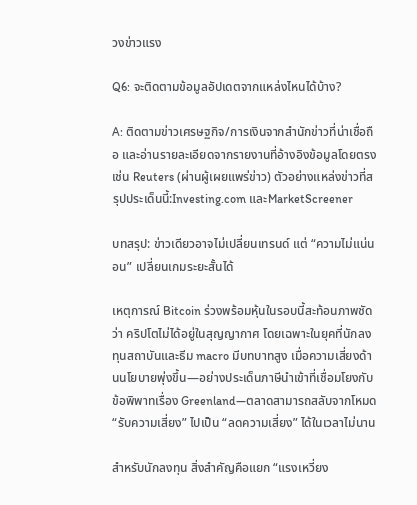วงข่าวแรง

Q6: จะติดตามข้อมูลอัปเดตจากแหล่งไหนได้บ้าง?

A: ติดตามข่าวเศรษฐกิจ/การเงินจากสำนักข่าวที่น่าเชื่อถือ และอ่านรายละเอียดจากรายงานที่อ้างอิงข้อมูลโดยตรง เช่น Reuters (ผ่านผู้เผยแพร่ข่าว) ตัวอย่างแหล่งข่าวที่สรุปประเด็นนี้:Investing.com และMarketScreener

บทสรุป: ข่าวเดียวอาจไม่เปลี่ยนเทรนด์ แต่ “ความไม่แน่นอน” เปลี่ยนเกมระยะสั้นได้

เหตุการณ์ Bitcoin ร่วงพร้อมหุ้นในรอบนี้สะท้อนภาพชัดว่า คริปโตไม่ได้อยู่ในสุญญากาศ โดยเฉพาะในยุคที่นักลงทุนสถาบันและธีม macro มีบทบาทสูง เมื่อความเสี่ยงด้านนโยบายพุ่งขึ้น—อย่างประเด็นภาษีนำเข้าที่เชื่อมโยงกับข้อพิพาทเรื่อง Greenland—ตลาดสามารถสลับจากโหมด “รับความเสี่ยง” ไปเป็น “ลดความเสี่ยง” ได้ในเวลาไม่นาน

สำหรับนักลงทุน สิ่งสำคัญคือแยก “แรงเหวี่ยง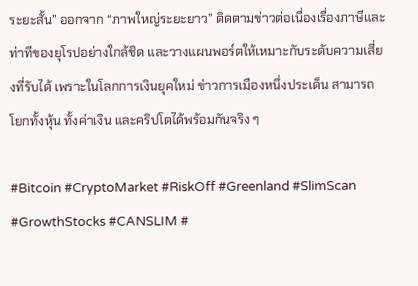ระยะสั้น” ออกจาก “ภาพใหญ่ระยะยาว” ติดตามข่าวต่อเนื่องเรื่องภาษีและท่าทีของยุโรปอย่างใกล้ชิด และวางแผนพอร์ตให้เหมาะกับระดับความเสี่ยงที่รับได้ เพราะในโลกการเงินยุคใหม่ ข่าวการเมืองหนึ่งประเด็น สามารถโยกทั้งหุ้น ทั้งค่าเงิน และคริปโตได้พร้อมกันจริง ๆ

#Bitcoin #CryptoMarket #RiskOff #Greenland #SlimScan #GrowthStocks #CANSLIM #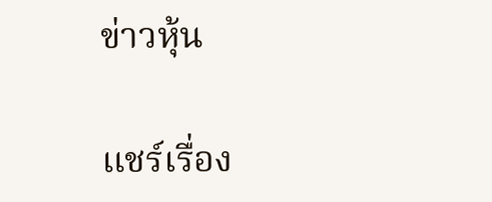ข่าวหุ้น

แชร์เรื่อง